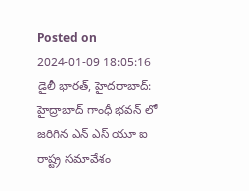Posted on 2024-01-09 18:05:16
డైలీ భారత్, హైదరాబాద్: హైద్రాబాద్ గాంధీ భవన్ లో జరిగిన ఎన్ ఎస్ యూ ఐ రాష్ట్ర సమావేశం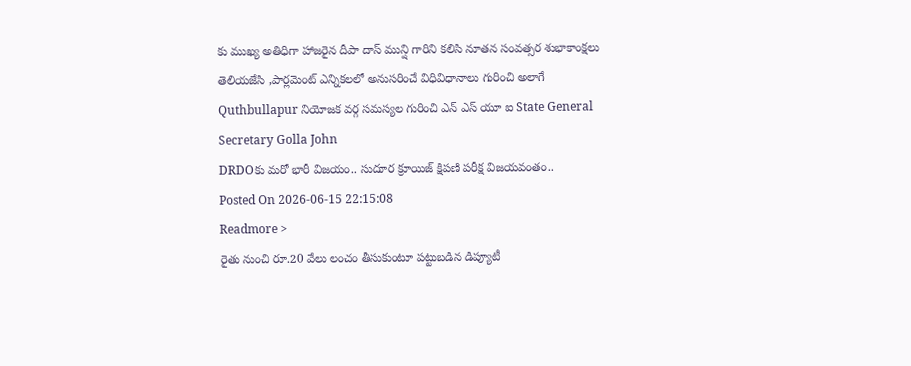కు ముఖ్య అతిధిగా హాజరైన దీపా దాస్ మున్షి గారిని కలిసి నూతన సంవత్సర శుభాకాంక్షలు తెలియజేసి ,పార్లమెంట్ ఎన్నికలలో అనుసరించే విధివిధానాలు గురించి అలాగే Quthbullapur నియోజక వర్గ సమస్యల గురించి ఎన్ ఎస్ యూ ఐ State General Secretary Golla John
DRDOకు మరో భారీ విజయం.. సుదూర క్రూయిజ్ క్షిపణి పరీక్ష విజయవంతం..
Posted On 2026-06-15 22:15:08
Readmore >
రైతు నుంచి రూ.20 వేలు లంచం తీసుకుంటూ పట్టుబడిన డిప్యూటీ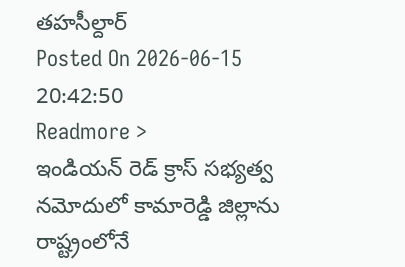తహసీల్దార్
Posted On 2026-06-15 20:42:50
Readmore >
ఇండియన్ రెడ్ క్రాస్ సభ్యత్వ నమోదులో కామారెడ్డి జిల్లాను రాష్ట్రంలోనే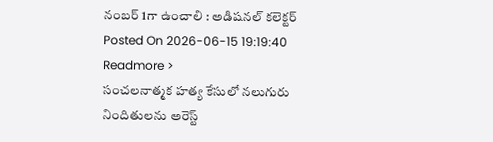నంబర్ 1గా ఉంచాలి : అడిషనల్ కలెక్టర్
Posted On 2026-06-15 19:19:40
Readmore >
సంచలనాత్మక హత్య కేసులో నలుగురు నిందితులను అరెస్ట్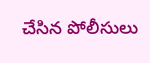చేసిన పోలీసులు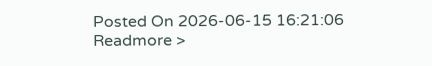Posted On 2026-06-15 16:21:06
Readmore >